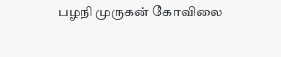பழநி முருகன் கோவிலை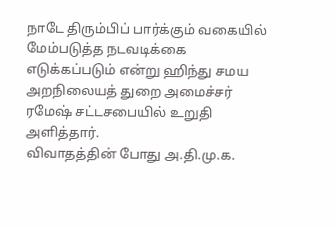நாடே திரும்பிப் பார்க்கும் வகையில் மேம்படுத்த நடவடிக்கை எடுக்கப்படும் என்று ஹிந்து சமய அறநிலையத் துறை அமைச்சர் ரமேஷ் சட்டசபையில் உறுதி அளித்தார்.
விவாதத்தின் போது அ.தி.மு.க.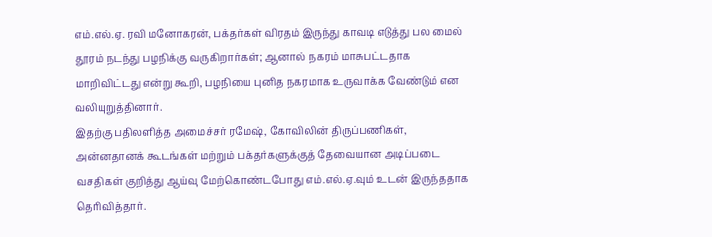எம்.எல்.ஏ. ரவி மனோகரன், பக்தர்கள் விரதம் இருந்து காவடி எடுத்து பல மைல் தூரம் நடந்து பழநிக்கு வருகிறார்கள்; ஆனால் நகரம் மாசுபட்டதாக மாறிவிட்டது என்று கூறி, பழநியை புனித நகரமாக உருவாக்க வேண்டும் என வலியுறுத்தினார்.
இதற்கு பதிலளித்த அமைச்சர் ரமேஷ், கோவிலின் திருப்பணிகள், அன்னதானக் கூடங்கள் மற்றும் பக்தர்களுக்குத் தேவையான அடிப்படை வசதிகள் குறித்து ஆய்வு மேற்கொண்டபோது எம்.எல்.ஏ.வும் உடன் இருந்ததாக தெரிவித்தார்.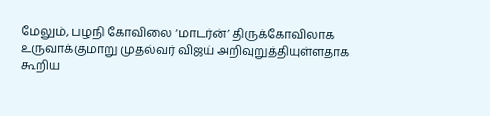மேலும், பழநி கோவிலை ‘மாடர்ன்’ திருக்கோவிலாக உருவாக்குமாறு முதல்வர் விஜய் அறிவுறுத்தியுள்ளதாக கூறிய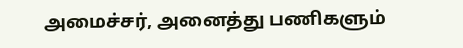அமைச்சர், அனைத்து பணிகளும்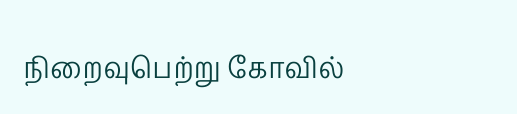நிறைவுபெற்று கோவில்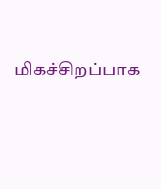மிகச்சிறப்பாக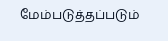மேம்படுத்தப்படும்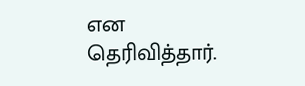என தெரிவித்தார்.